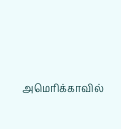அமெரிக்காவில்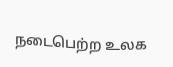நடைபெற்ற உலக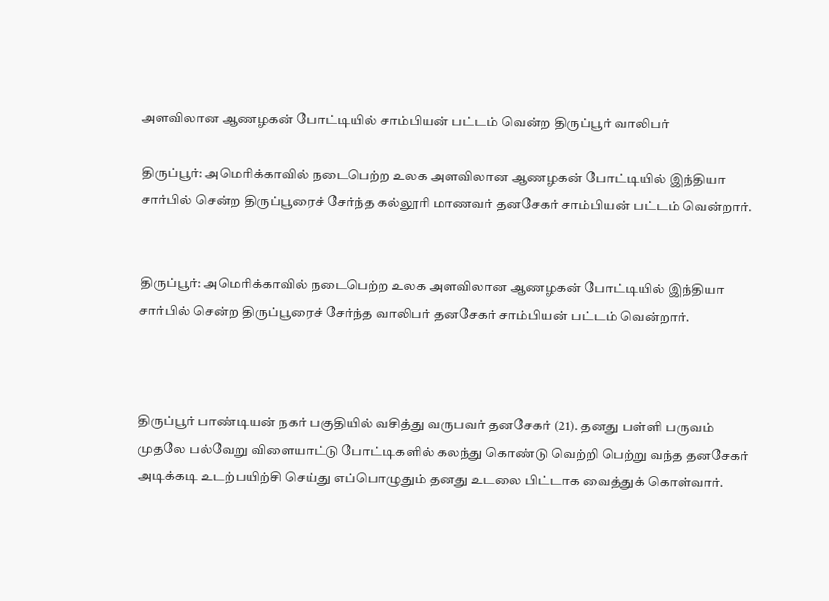அளவிலான ஆணழகன் போட்டியில் சாம்பியன் பட்டம் வென்ற திருப்பூர் வாலிபர்

திருப்பூர்: அமெரிக்காவில் நடைபெற்ற உலக அளவிலான ஆணழகன் போட்டியில் இந்தியா சார்பில் சென்ற திருப்பூரைச் சேர்ந்த கல்லூரி மாணவர் தனசேகர் சாம்பியன் பட்டம் வென்றார்.


திருப்பூர்: அமெரிக்காவில் நடைபெற்ற உலக அளவிலான ஆணழகன் போட்டியில் இந்தியா சார்பில் சென்ற திருப்பூரைச் சேர்ந்த வாலிபர் தனசேகர் சாம்பியன் பட்டம் வென்றார்.



திருப்பூர் பாண்டியன் நகர் பகுதியில் வசித்து வருபவர் தனசேகர் (21). தனது பள்ளி பருவம் முதலே பல்வேறு விளையாட்டு போட்டிகளில் கலந்து கொண்டு வெற்றி பெற்று வந்த தனசேகர் அடிக்கடி உடற்பயிற்சி செய்து எப்பொழுதும் தனது உடலை பிட்டாக வைத்துக் கொள்வார்.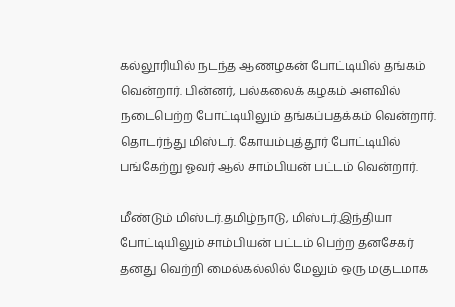கல்லூரியில் நடந்த ஆணழகன் போட்டியில் தங்கம் வென்றார். பின்னர், பல்கலைக் கழகம் அளவில் நடைபெற்ற போட்டியிலும் தங்கப்பதக்கம் வென்றார். தொடர்ந்து மிஸ்டர். கோயம்புத்தூர் போட்டியில் பங்கேற்று ஓவர் ஆல் சாம்பியன் பட்டம் வென்றார்.

மீண்டும் மிஸ்டர்.தமிழ்நாடு, மிஸ்டர்.இந்தியா போட்டியிலும் சாம்பியன் பட்டம் பெற்ற தனசேகர் தனது வெற்றி மைல்கல்லில் மேலும் ஒரு மகுடமாக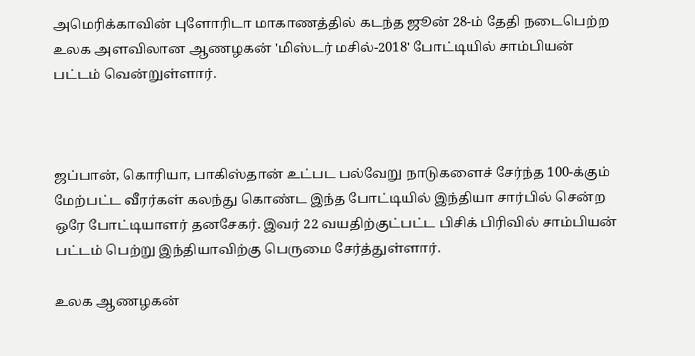அமெரிக்காவின் புளோரிடா மாகாணத்தில் கடந்த ஜூன் 28-ம் தேதி நடைபெற்ற உலக அளவிலான ஆணழகன் 'மிஸ்டர் மசில்-2018' போட்டியில் சாம்பியன் பட்டம் வென்றுள்ளார்.



ஜப்பான், கொரியா, பாகிஸ்தான் உட்பட பல்வேறு நாடுகளைச் சேர்ந்த 100-க்கும் மேற்பட்ட வீரர்கள் கலந்து கொண்ட இந்த போட்டியில் இந்தியா சார்பில் சென்ற ஒரே போட்டியாளர் தனசேகர். இவர் 22 வயதிற்குட்பட்ட பிசிக் பிரிவில் சாம்பியன் பட்டம் பெற்று இந்தியாவிற்கு பெருமை சேர்த்துள்ளார்.

உலக ஆணழகன்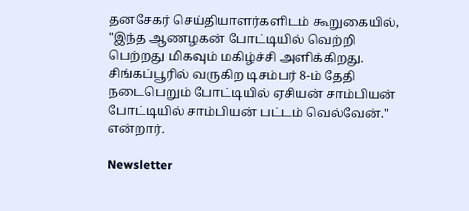தனசேகர் செய்தியாளர்களிடம் கூறுகையில், "இந்த ஆணழகன் போட்டியில் வெற்றி பெற்றது மிகவும் மகிழ்ச்சி அளிக்கிறது. சிங்கப்பூரில் வருகிற டிசம்பர் 8-ம் தேதி நடைபெறும் போட்டியில் ஏசியன் சாம்பியன் போட்டியில் சாம்பியன் பட்டம் வெல்வேன்." என்றார்.

Newsletter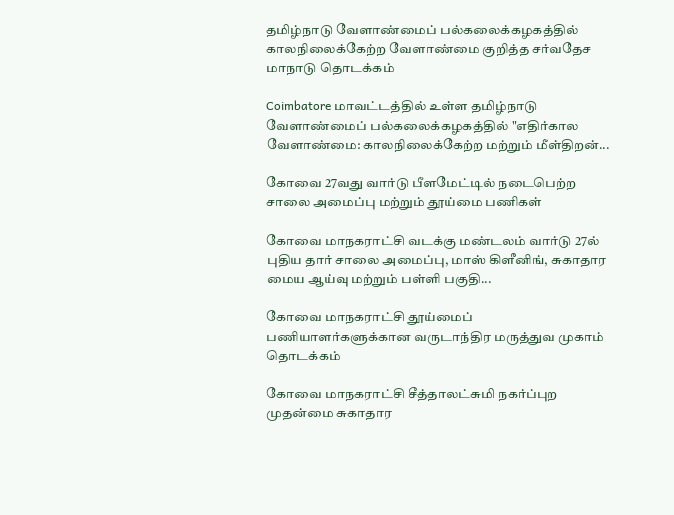தமிழ்நாடு வேளாண்மைப் பல்கலைக்கழகத்தில் காலநிலைக்கேற்ற வேளாண்மை குறித்த சர்வதேச மாநாடு தொடக்கம்

Coimbatore மாவட்டத்தில் உள்ள தமிழ்நாடு வேளாண்மைப் பல்கலைக்கழகத்தில் "எதிர்கால வேளாண்மை: காலநிலைக்கேற்ற மற்றும் மீள்திறன்...

கோவை 27வது வார்டு பீளமேட்டில் நடைபெற்ற சாலை அமைப்பு மற்றும் தூய்மை பணிகள்

கோவை மாநகராட்சி வடக்கு மண்டலம் வார்டு 27ல் புதிய தார் சாலை அமைப்பு, மாஸ் கிளீனிங், சுகாதார மைய ஆய்வு மற்றும் பள்ளி பகுதி...

கோவை மாநகராட்சி தூய்மைப் பணியாளர்களுக்கான வருடாந்திர மருத்துவ முகாம் தொடக்கம்

கோவை மாநகராட்சி சீத்தாலட்சுமி நகர்ப்புற முதன்மை சுகாதார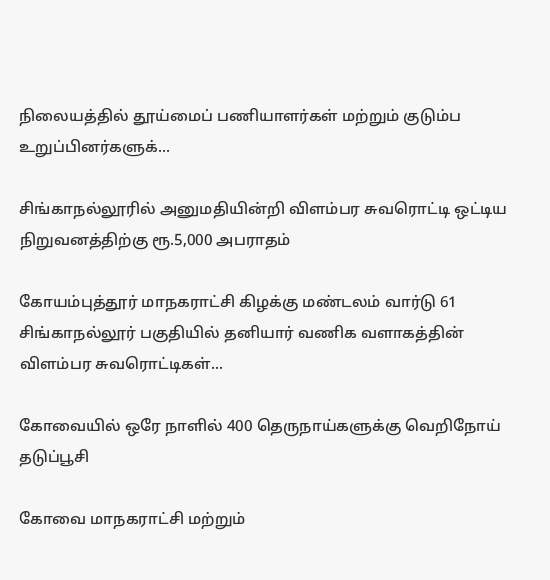நிலையத்தில் தூய்மைப் பணியாளர்கள் மற்றும் குடும்ப உறுப்பினர்களுக்...

சிங்காநல்லூரில் அனுமதியின்றி விளம்பர சுவரொட்டி ஒட்டிய நிறுவனத்திற்கு ரூ.5,000 அபராதம்

கோயம்புத்தூர் மாநகராட்சி கிழக்கு மண்டலம் வார்டு 61 சிங்காநல்லூர் பகுதியில் தனியார் வணிக வளாகத்தின் விளம்பர சுவரொட்டிகள்...

கோவையில் ஒரே நாளில் 400 தெருநாய்களுக்கு வெறிநோய் தடுப்பூசி

கோவை மாநகராட்சி மற்றும்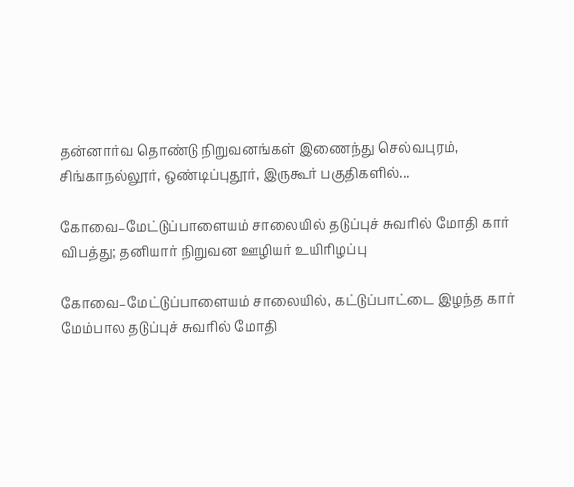தன்னார்வ தொண்டு நிறுவனங்கள் இணைந்து செல்வபுரம், சிங்காநல்லூர், ஒண்டிப்புதூர், இருகூர் பகுதிகளில்...

கோவை–மேட்டுப்பாளையம் சாலையில் தடுப்புச் சுவரில் மோதி கார் விபத்து; தனியார் நிறுவன ஊழியர் உயிரிழப்பு

கோவை–மேட்டுப்பாளையம் சாலையில், கட்டுப்பாட்டை இழந்த கார் மேம்பால தடுப்புச் சுவரில் மோதி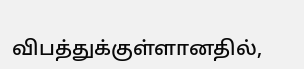விபத்துக்குள்ளானதில்,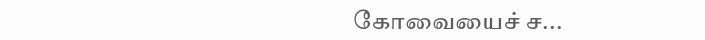கோவையைச் ச...